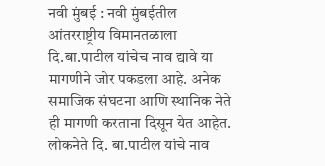नवी मुंबई : नवी मुंबईतील आंतरराष्ट्रीय विमानतळाला दि.बा.पाटील यांचेच नाव द्यावे या मागणीने जोर पकडला आहे. अनेक समाजिक संघटना आणि स्थानिक नेते ही मागणी करताना दिसून येत आहेत. लोकनेते दि. बा.पाटील यांचे नाव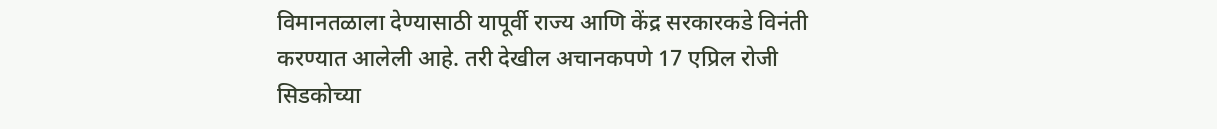विमानतळाला देण्यासाठी यापूर्वी राज्य आणि केंद्र सरकारकडे विनंती करण्यात आलेली आहे. तरी देखील अचानकपणे 17 एप्रिल रोजी सिडकोच्या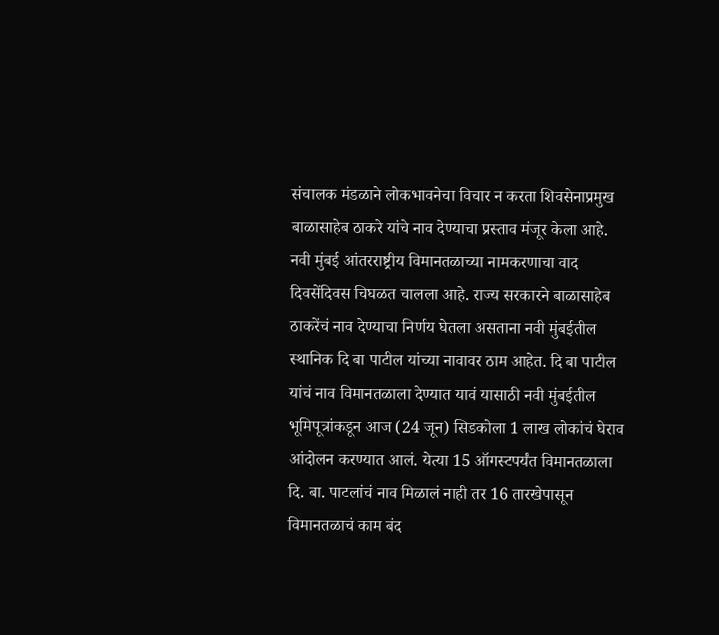संचालक मंडळाने लोकभावनेचा विचार न करता शिवसेनाप्रमुख बाळासाहेब ठाकरे यांचे नाव देण्याचा प्रस्ताव मंजूर केला आहे.
नवी मुंबई आंतरराष्ट्रीय विमानतळाच्या नामकरणाचा वाद दिवसेंदिवस चिघळत चालला आहे. राज्य सरकारने बाळासाहेब ठाकरेंचं नाव देण्याचा निर्णय घेतला असताना नवी मुंबईतील स्थानिक दि बा पाटील यांच्या नावावर ठाम आहेत. दि बा पाटील यांचं नाव विमानतळाला देण्यात यावं यासाठी नवी मुंबईतील भूमिपूत्रांकडून आज (24 जून) सिडकोला 1 लाख लोकांचं घेराव आंदोलन करण्यात आलं. येत्या 15 ऑगस्टपर्यंत विमानतळाला दि. बा. पाटलांचं नाव मिळालं नाही तर 16 तारखेपासून विमानतळाचं काम बंद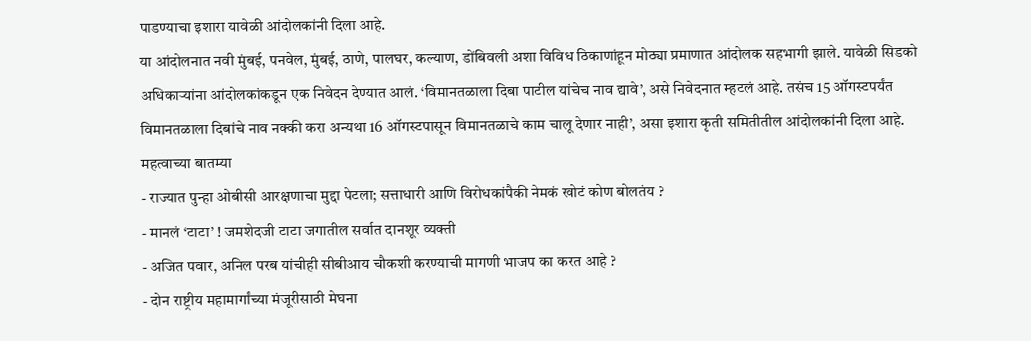पाडण्याचा इशारा यावेळी आंदोलकांनी दिला आहे.
या आंदोलनात नवी मुंबई, पनवेल, मुंबई, ठाणे, पालघर, कल्याण, डोंबिवली अशा विविध ठिकाणांहून मोठ्या प्रमाणात आंदोलक सहभागी झाले. यावेळी सिडको अधिकाऱ्यांना आंदोलकांकडून एक निवेदन देण्यात आलं. ‘विमानतळाला दिबा पाटील यांचेच नाव द्यावे’, असे निवेदनात म्हटलं आहे. तसंच 15 ऑगस्टपर्यंत विमानतळाला दिबांचे नाव नक्की करा अन्यथा 16 ऑगस्टपासून विमानतळाचे काम चालू देणार नाही’, असा इशारा कृती समितीतील आंदोलकांनी दिला आहे.
महत्वाच्या बातम्या
- राज्यात पुन्हा ओबीसी आरक्षणाचा मुद्दा पेटला; सत्ताधारी आणि विरोधकांपैकी नेमकं खोटं कोण बोलतंय ?
- मानलं ‘टाटा’ ! जमशेदजी टाटा जगातील सर्वात दानशूर व्यक्ती
- अजित पवार, अनिल परब यांचीही सीबीआय चौकशी करण्याची मागणी भाजप का करत आहे ?
- दोन राष्ट्रीय महामार्गांच्या मंजूरीसाठी मेघना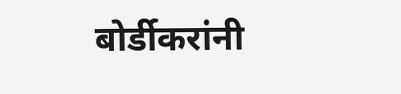बोर्डीकरांनी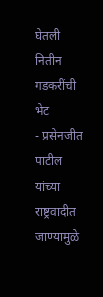घेतली नितीन गडकरींची भेट
- प्रसेनजीत पाटील यांच्या राष्ट्रवादीत जाण्यामुळे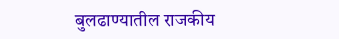बुलढाण्यातील राजकीय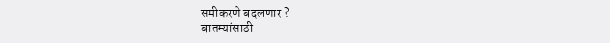समीकरणे बदलणार ?
बातम्यांसाठी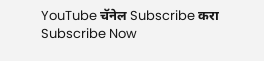YouTube चॅनेल Subscribe करा
Subscribe Now